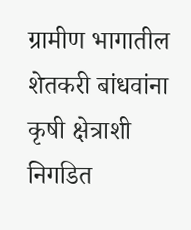ग्रामीण भागातील शेतकरी बांधवांना कृषी क्षेत्राशी निगडित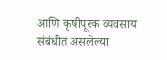आणि कृषीपूरक व्यवसाय संबंधीत असलेल्या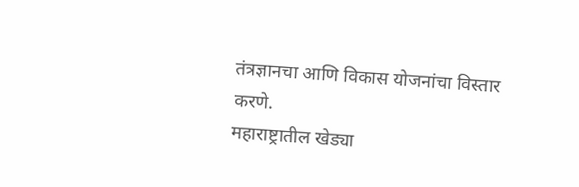तंत्रज्ञानचा आणि विकास योजनांचा विस्तार करणे.
महाराष्ट्रातील खेड्या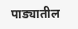पाड्यातील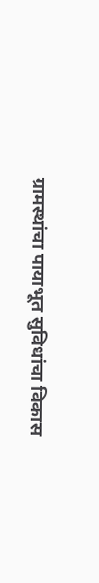ग्रामस्थांचा पायाभूत सुविधांचा विकास